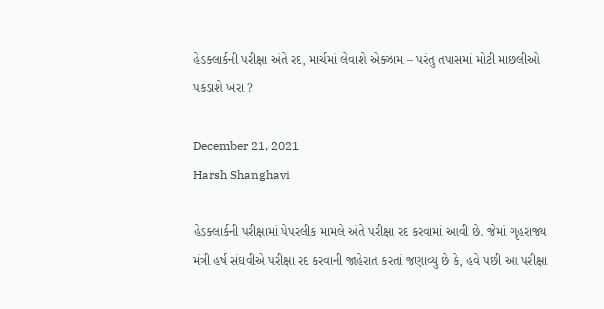હેડક્લાર્કની પરીક્ષા અંતે રદ, માર્ચમાં લેવાશે એક્ઝામ – પરંતુ તપાસમાં મોટી માછલીઓ પકડાશે ખરા ?

December 21, 2021
Harsh Shanghavi

હેડક્લાર્કની પરીક્ષામાં પેપરલીક મામલે અંતે પરીક્ષા રદ કરવામાં આવી છે. જેમાં ગૃહરાજ્ય મંત્રી હર્ષ સંઘવીએ પરીક્ષા રદ કરવાની જાહેરાત કરતાં જણાવ્યુ છે કે, હવે પછી આ પરીક્ષા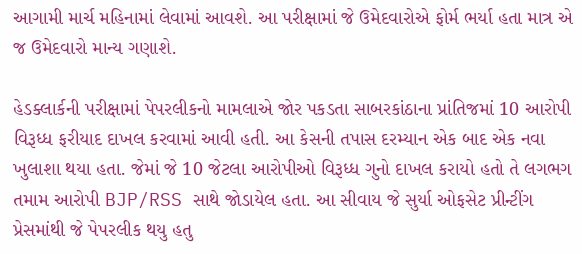આગામી માર્ચ મહિનામાં લેવામાં આવશે. આ પરીક્ષામાં જે ઉમેદવારોએ ફોર્મ ભર્યા હતા માત્ર એ જ ઉમેદવારો માન્ય ગણાશે.

હેડક્લાર્કની પરીક્ષામાં પેપરલીકનો મામલાએ જોર પકડતા સાબરકાંઠાના પ્રાંતિજમાં 10 આરોપી વિરૂધ્ધ ફરીયાદ દાખલ કરવામાં આવી હતી. આ કેસની તપાસ દરમ્યાન એક બાદ એક નવા ખુલાશા થયા હતા. જેમાં જે 10 જેટલા આરોપીઓ વિરૂધ્ધ ગુનો દાખલ કરાયો હતો તે લગભગ તમામ આરોપી BJP/RSS સાથે જોડાયેલ હતા. આ સીવાય જે સુર્યા ઓફસેટ પ્રીન્ટીંગ પ્રેસમાંથી જે પેપરલીક થયુ હતુ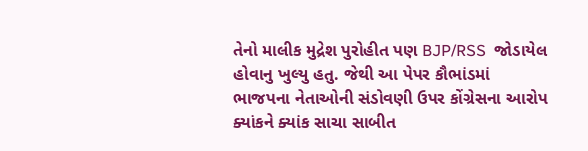તેનો માલીક મુદ્રેશ પુરોહીત પણ BJP/RSS  જોડાયેલ હોવાનુ ખુલ્યુ હતુ. જેથી આ પેપર કૌભાંડમાં ભાજપના નેતાઓની સંડોવણી ઉપર કોંગ્રેસના આરોપ ક્યાંકને ક્યાંક સાચા સાબીત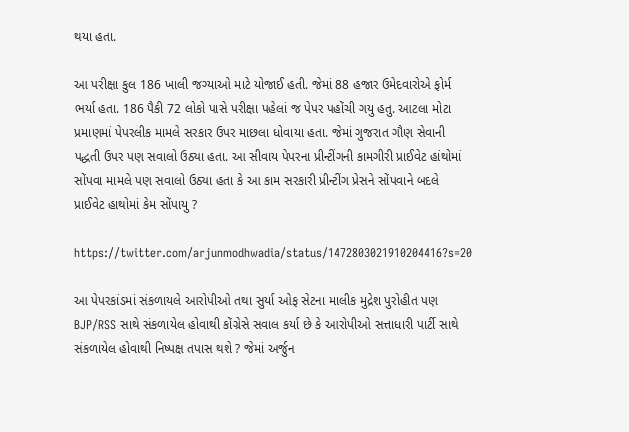થયા હતા.

આ પરીક્ષા કુલ 186 ખાલી જગ્યાઓ માટે યોજાઈ હતી. જેમાં 88 હજાર ઉમેદવારોએ ફોર્મ ભર્યા હતા. 186 પૈકી 72 લોકો પાસે પરીક્ષા પહેલાં જ પેપર પહોંચી ગયુ હતુ. આટલા મોટા પ્રમાણમાં પેપરલીક મામલે સરકાર ઉપર માછલા ધોવાયા હતા. જેમાં ગુજરાત ગૌણ સેવાની પદ્ધતી ઉપર પણ સવાલો ઉઠ્યા હતા. આ સીવાય પેપરના પ્રીન્ટીંગની કામગીરી પ્રાઈવેટ હાંથોમાં સોંપવા મામલે પણ સવાલો ઉઠ્યા હતા કે આ કામ સરકારી પ્રીન્ટીંગ પ્રેસને સોંપવાને બદલે પ્રાઈવેટ હાથોમાં કેમ સોંપાયુ ?

https://twitter.com/arjunmodhwadia/status/1472803021910204416?s=20

આ પેપરકાંડમાં સંકળાયલે આરોપીઓ તથા સુર્યા ઓફ સેટના માલીક મુદ્રેશ પુરોહીત પણ BJP/RSS સાથે સંકળાયેલ હોવાથી કોંગ્રેસે સવાલ કર્યા છે કે આરોપીઓ સત્તાધારી પાર્ટી સાથે સંકળાયેલ હોવાથી નિષ્પક્ષ તપાસ થશે ? જેમાં અર્જુન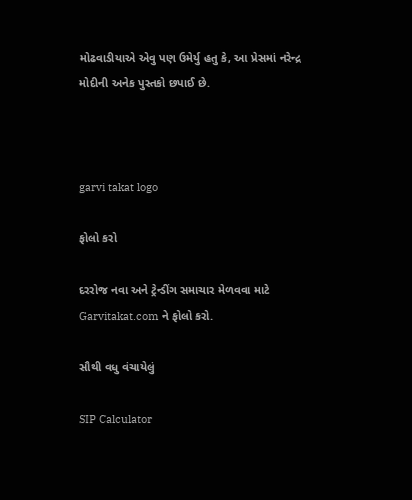મોઢવાડીયાએ એવુ પણ ઉમેર્યુ હતુ કે, આ પ્રેસમાં નરેન્દ્ર મોદીની અનેક પુસ્તકો છપાઈ છે.



garvi takat logo

ફોલો કરો

દરરોજ નવા અને ટ્રેન્ડીંગ સમાચાર મેળવવા માટે Garvitakat.com ને ફોલો કરો.

સૌથી વધુ વંચાયેલું

SIP Calculator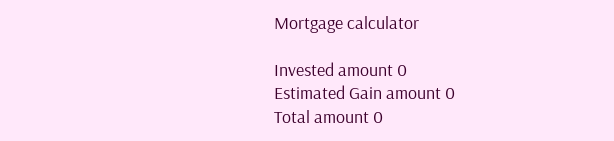Mortgage calculator

Invested amount 0
Estimated Gain amount 0
Total amount 0